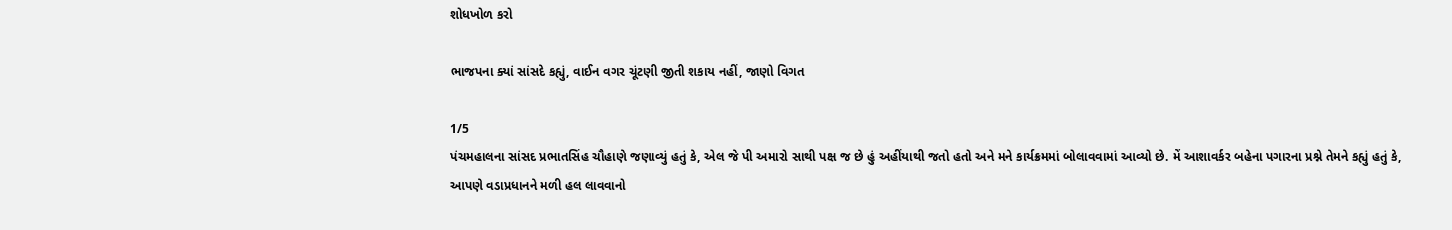શોધખોળ કરો

ભાજપના ક્યાં સાંસદે કહ્યું, વાઈન વગર ચૂંટણી જીતી શકાય નહીં, જાણો વિગત

1/5
પંચમહાલના સાંસદ પ્રભાતસિંહ ચૌહાણે જણાવ્યું હતું કે, એલ જે પી અમારો સાથી પક્ષ જ છે હું અહીંયાથી જતો હતો અને મને કાર્યક્રમમાં બોલાવવામાં આવ્યો છે. મેં આશાવર્કર બહેના પગારના પ્રશ્ને તેમને કહ્યું હતું કે, આપણે વડાપ્રધાનને મળી હલ લાવવાનો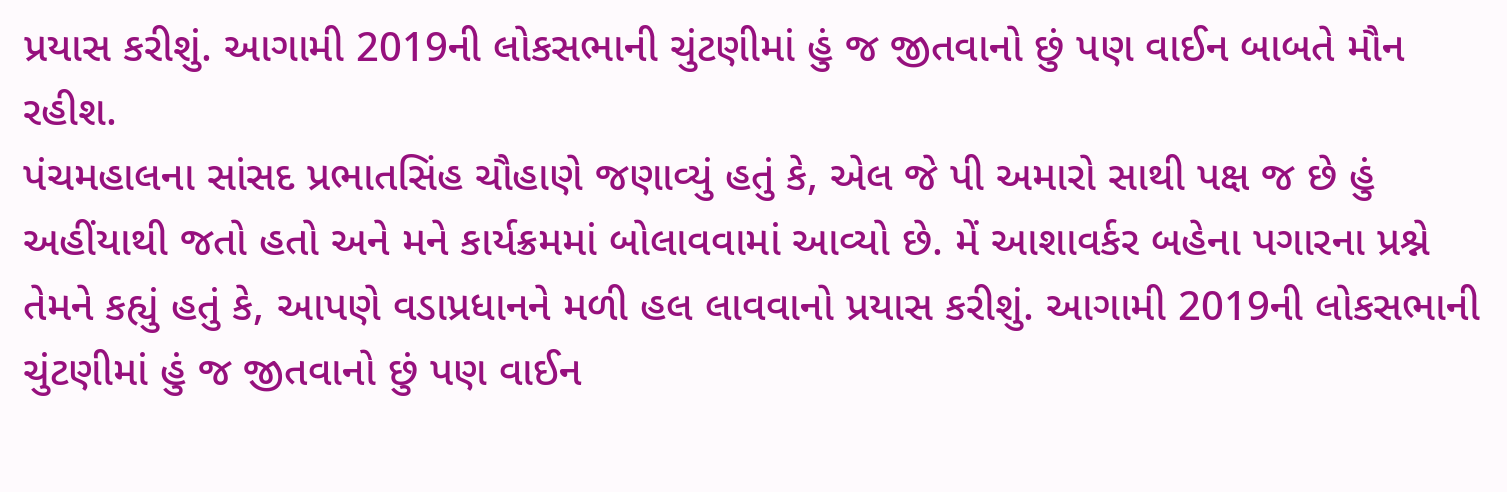પ્રયાસ કરીશું. આગામી 2019ની લોકસભાની ચુંટણીમાં હું જ જીતવાનો છું પણ વાઈન બાબતે મૌન રહીશ.
પંચમહાલના સાંસદ પ્રભાતસિંહ ચૌહાણે જણાવ્યું હતું કે, એલ જે પી અમારો સાથી પક્ષ જ છે હું અહીંયાથી જતો હતો અને મને કાર્યક્રમમાં બોલાવવામાં આવ્યો છે. મેં આશાવર્કર બહેના પગારના પ્રશ્ને તેમને કહ્યું હતું કે, આપણે વડાપ્રધાનને મળી હલ લાવવાનો પ્રયાસ કરીશું. આગામી 2019ની લોકસભાની ચુંટણીમાં હું જ જીતવાનો છું પણ વાઈન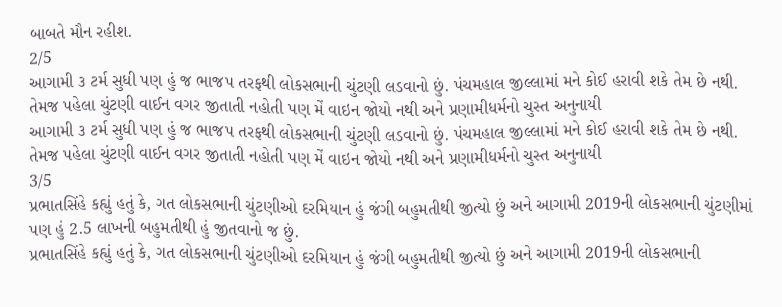બાબતે મૌન રહીશ.
2/5
આગામી ૩ ટર્મ સુધી પણ હું જ ભાજપ તરફથી લોકસભાની ચુંટણી લડવાનો છું. પંચમહાલ જીલ્લામાં મને કોઈ હરાવી શકે તેમ છે નથી. તેમજ પહેલા ચુંટણી વાઈન વગર જીતાતી નહોતી પણ મેં વાઇન જોયો નથી અને પ્રણામીધર્મનો ચુસ્ત અનુનાયી
આગામી ૩ ટર્મ સુધી પણ હું જ ભાજપ તરફથી લોકસભાની ચુંટણી લડવાનો છું. પંચમહાલ જીલ્લામાં મને કોઈ હરાવી શકે તેમ છે નથી. તેમજ પહેલા ચુંટણી વાઈન વગર જીતાતી નહોતી પણ મેં વાઇન જોયો નથી અને પ્રણામીધર્મનો ચુસ્ત અનુનાયી
3/5
પ્રભાતસિંહે કહ્યું હતું કે, ગત લોકસભાની ચુંટણીઓ દરમિયાન હું જંગી બહુમતીથી જીત્યો છું અને આગામી 2019ની લોકસભાની ચુંટણીમાં પણ હું 2.5 લાખની બહુમતીથી હું જીતવાનો જ છું.
પ્રભાતસિંહે કહ્યું હતું કે, ગત લોકસભાની ચુંટણીઓ દરમિયાન હું જંગી બહુમતીથી જીત્યો છું અને આગામી 2019ની લોકસભાની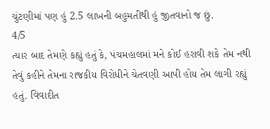ચુંટણીમાં પણ હું 2.5 લાખની બહુમતીથી હું જીતવાનો જ છું.
4/5
ત્યાર બાદ તેમણે કહ્યું હતું કે, પંચમહાલમાં મને કોઈ હરાવી શકે તેમ નથી તેવું કહીને તેમના રાજકીય વિરોધીને ચેતવણી આપી હોય તેમ લાગી રહ્યું હતું. વિવાદીત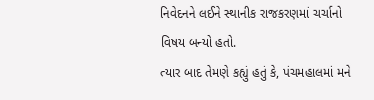નિવેદનને લઈને સ્થાનીક રાજકરણમાં ચર્ચાનો વિષય બન્યો હતો.
ત્યાર બાદ તેમણે કહ્યું હતું કે, પંચમહાલમાં મને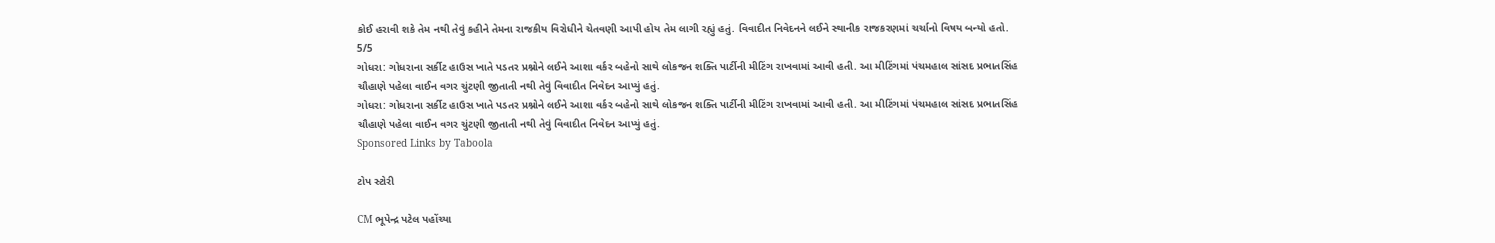કોઈ હરાવી શકે તેમ નથી તેવું કહીને તેમના રાજકીય વિરોધીને ચેતવણી આપી હોય તેમ લાગી રહ્યું હતું. વિવાદીત નિવેદનને લઈને સ્થાનીક રાજકરણમાં ચર્ચાનો વિષય બન્યો હતો.
5/5
ગોધરા: ગોધરાના સર્કીટ હાઉસ ખાતે પડતર પ્રશ્નોને લઈને આશા વર્કર બહેનો સાથે લોકજન શક્તિ પાર્ટીની મીટિંગ રાખવામાં આવી હતી. આ મીટિંગમાં પંચમહાલ સાંસદ પ્રભાતસિંહ ચૌહાણે પહેલા વાઈન વગર ચુંટણી જીતાતી નથી તેવું વિવાદીત નિવેદન આપ્યું હતું.
ગોધરા: ગોધરાના સર્કીટ હાઉસ ખાતે પડતર પ્રશ્નોને લઈને આશા વર્કર બહેનો સાથે લોકજન શક્તિ પાર્ટીની મીટિંગ રાખવામાં આવી હતી. આ મીટિંગમાં પંચમહાલ સાંસદ પ્રભાતસિંહ ચૌહાણે પહેલા વાઈન વગર ચુંટણી જીતાતી નથી તેવું વિવાદીત નિવેદન આપ્યું હતું.
Sponsored Links by Taboola

ટોપ સ્ટોરી

CM ભૂપેન્દ્ર પટેલ પહોંચ્યા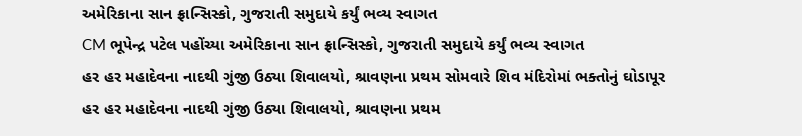અમેરિકાના સાન ફ્રાન્સિસ્કો, ગુજરાતી સમુદાયે કર્યું ભવ્ય સ્વાગત
CM ભૂપેન્દ્ર પટેલ પહોંચ્યા અમેરિકાના સાન ફ્રાન્સિસ્કો, ગુજરાતી સમુદાયે કર્યું ભવ્ય સ્વાગત
હર હર મહાદેવના નાદથી ગુંજી ઉઠ્યા શિવાલયો, શ્રાવણના પ્રથમ સોમવારે શિવ મંદિરોમાં ભક્તોનું ઘોડાપૂર
હર હર મહાદેવના નાદથી ગુંજી ઉઠ્યા શિવાલયો, શ્રાવણના પ્રથમ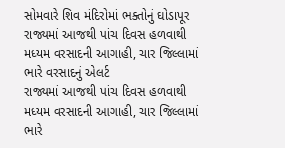સોમવારે શિવ મંદિરોમાં ભક્તોનું ઘોડાપૂર
રાજ્યમાં આજથી પાંચ દિવસ હળવાથી મધ્યમ વરસાદની આગાહી, ચાર જિલ્લામાં ભારે વરસાદનું એલર્ટ
રાજ્યમાં આજથી પાંચ દિવસ હળવાથી મધ્યમ વરસાદની આગાહી, ચાર જિલ્લામાં ભારે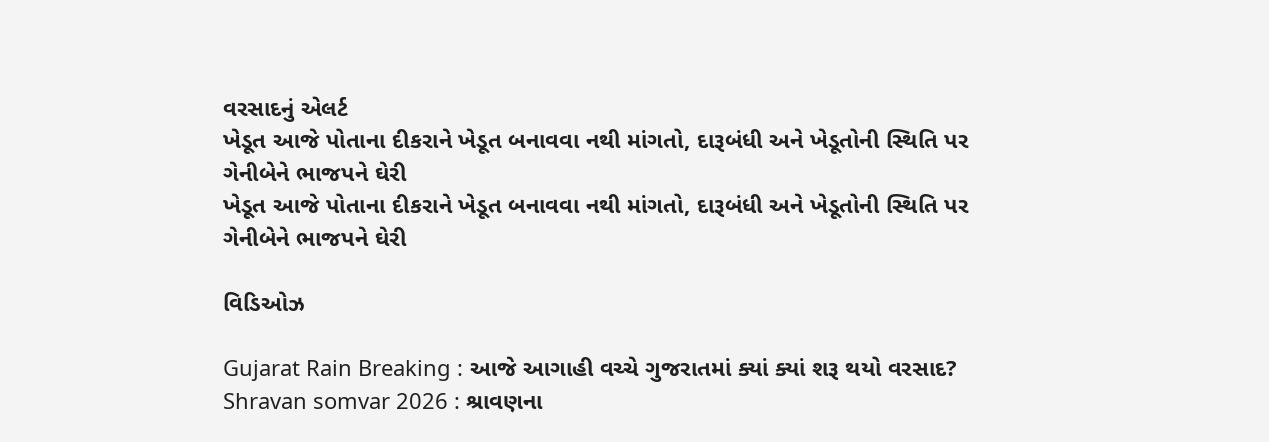વરસાદનું એલર્ટ
ખેડૂત આજે પોતાના દીકરાને ખેડૂત બનાવવા નથી માંગતો, દારૂબંધી અને ખેડૂતોની સ્થિતિ પર ગેનીબેને ભાજપને ઘેરી
ખેડૂત આજે પોતાના દીકરાને ખેડૂત બનાવવા નથી માંગતો, દારૂબંધી અને ખેડૂતોની સ્થિતિ પર ગેનીબેને ભાજપને ઘેરી

વિડિઓઝ

Gujarat Rain Breaking : આજે આગાહી વચ્ચે ગુજરાતમાં ક્યાં ક્યાં શરૂ થયો વરસાદ?
Shravan somvar 2026 : શ્રાવણના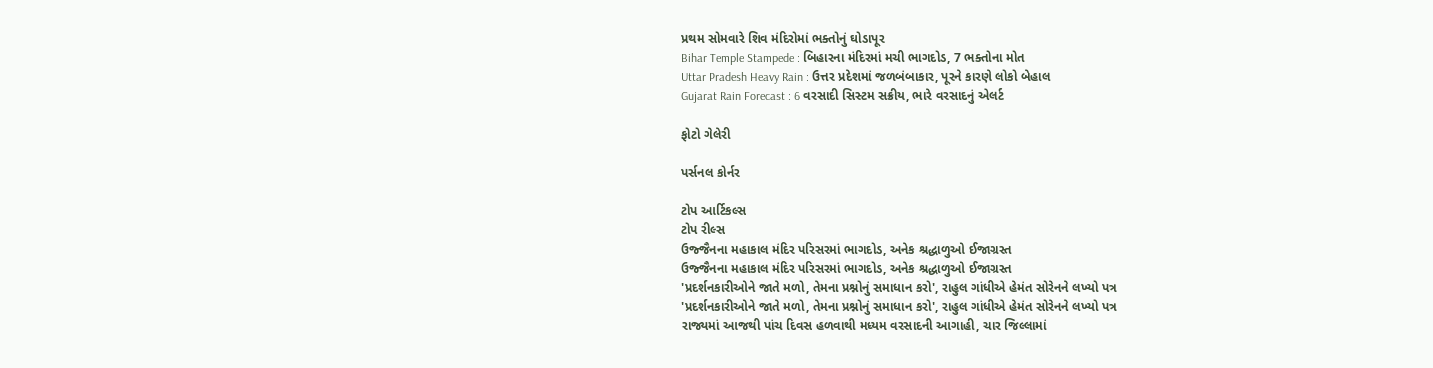પ્રથમ સોમવારે શિવ મંદિરોમાં ભક્તોનું ઘોડાપૂર
Bihar Temple Stampede : બિહારના મંદિરમાં મચી ભાગદોડ, 7 ભક્તોના મોત
Uttar Pradesh Heavy Rain : ઉત્તર પ્રદેશમાં જળબંબાકાર, પૂરને કારણે લોકો બેહાલ
Gujarat Rain Forecast : 6 વરસાદી સિસ્ટમ સક્રીય, ભારે વરસાદનું એલર્ટ

ફોટો ગેલેરી

પર્સનલ કોર્નર

ટોપ આર્ટિકલ્સ
ટોપ રીલ્સ
ઉજ્જૈનના મહાકાલ મંદિર પરિસરમાં ભાગદોડ, અનેક શ્રદ્ધાળુઓ ઈજાગ્રસ્ત
ઉજ્જૈનના મહાકાલ મંદિર પરિસરમાં ભાગદોડ, અનેક શ્રદ્ધાળુઓ ઈજાગ્રસ્ત
'પ્રદર્શનકારીઓને જાતે મળો, તેમના પ્રશ્નોનું સમાધાન કરો', રાહુલ ગાંધીએ હેમંત સોરેનને લખ્યો પત્ર
'પ્રદર્શનકારીઓને જાતે મળો, તેમના પ્રશ્નોનું સમાધાન કરો', રાહુલ ગાંધીએ હેમંત સોરેનને લખ્યો પત્ર
રાજ્યમાં આજથી પાંચ દિવસ હળવાથી મધ્યમ વરસાદની આગાહી, ચાર જિલ્લામાં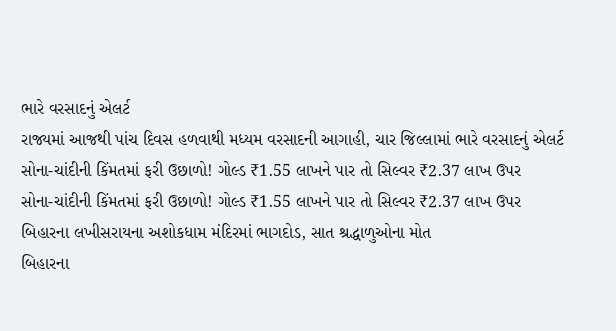ભારે વરસાદનું એલર્ટ
રાજ્યમાં આજથી પાંચ દિવસ હળવાથી મધ્યમ વરસાદની આગાહી, ચાર જિલ્લામાં ભારે વરસાદનું એલર્ટ
સોના-ચાંદીની કિંમતમાં ફરી ઉછાળો! ગોલ્ડ ₹1.55 લાખને પાર તો સિલ્વર ₹2.37 લાખ ઉપર
સોના-ચાંદીની કિંમતમાં ફરી ઉછાળો! ગોલ્ડ ₹1.55 લાખને પાર તો સિલ્વર ₹2.37 લાખ ઉપર
બિહારના લખીસરાયના અશોકધામ મંદિરમાં ભાગદોડ, સાત શ્રદ્ધાળુઓના મોત
બિહારના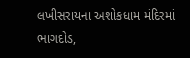લખીસરાયના અશોકધામ મંદિરમાં ભાગદોડ,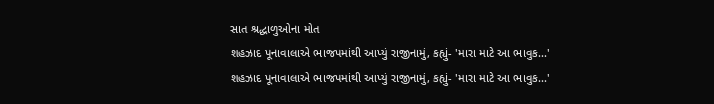સાત શ્રદ્ધાળુઓના મોત
શહઝાદ પૂનાવાલાએ ભાજપમાંથી આપ્યું રાજીનામું, કહ્યું- 'મારા માટે આ ભાવુક...'
શહઝાદ પૂનાવાલાએ ભાજપમાંથી આપ્યું રાજીનામું, કહ્યું- 'મારા માટે આ ભાવુક...'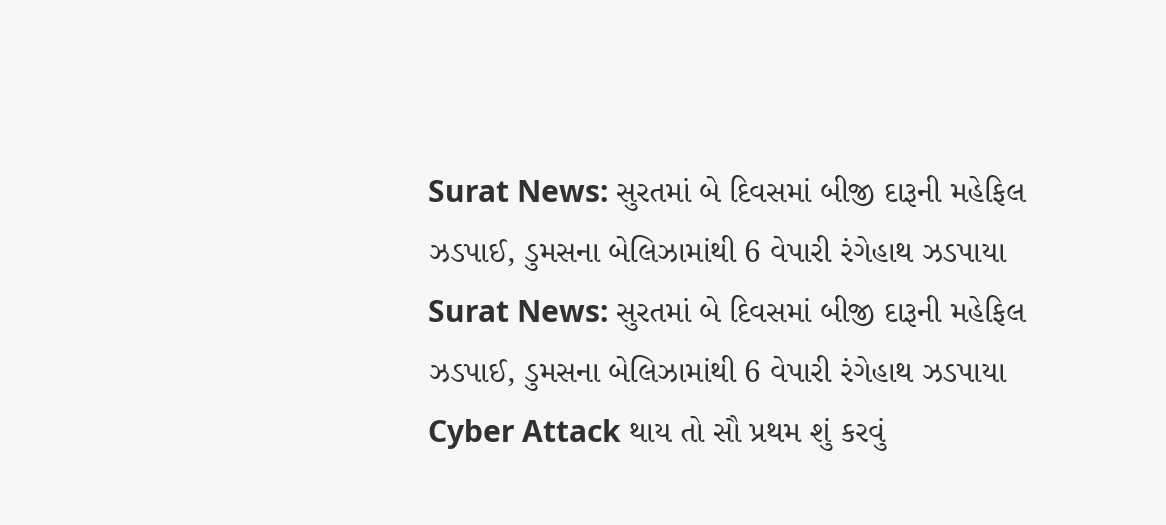Surat News: સુરતમાં બે દિવસમાં બીજી દારૂની મહેફિલ ઝડપાઈ, ડુમસના બેલિઝામાંથી 6 વેપારી રંગેહાથ ઝડપાયા
Surat News: સુરતમાં બે દિવસમાં બીજી દારૂની મહેફિલ ઝડપાઈ, ડુમસના બેલિઝામાંથી 6 વેપારી રંગેહાથ ઝડપાયા
Cyber Attack થાય તો સૌ પ્રથમ શું કરવું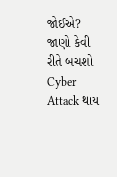જોઈએ? જાણો કેવી રીતે બચશો
Cyber Attack થાય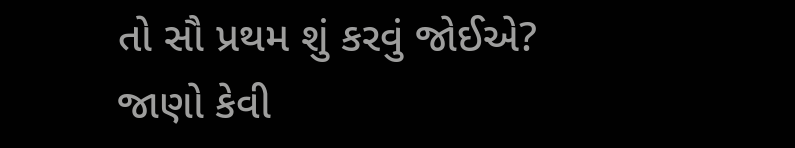તો સૌ પ્રથમ શું કરવું જોઈએ? જાણો કેવી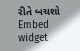રીતે બચશો
Embed widget